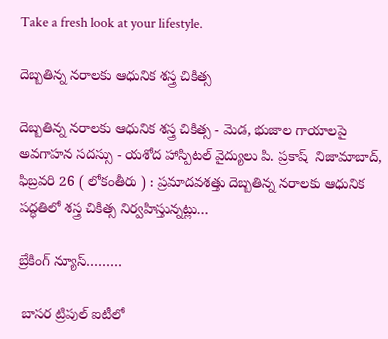Take a fresh look at your lifestyle.

దెబ్బతిన్న నరాలకు ఆధునిక శస్త్ర చికిత్స

దెబ్బతిన్న నరాలకు ఆధునిక శస్త్ర చికిత్స - మెడ, భుజాల గాయాలపై అవగాహన సదస్సు - యశోద హాస్పిటల్ వైద్యులు పి. ప్రకాష్  నిజామాబాద్, ఫిబ్రవరి 26 ( లోకంతీరు ) : ప్రమాదవశత్తు దెబ్బతిన్న నరాలకు ఆధునిక పద్ధతిలో శస్త్ర చికిత్స నిర్వహిస్తున్నట్లు…

బ్రేకింగ్ న్యూస్………

 బాసర ట్రిపుల్ ఐటీలో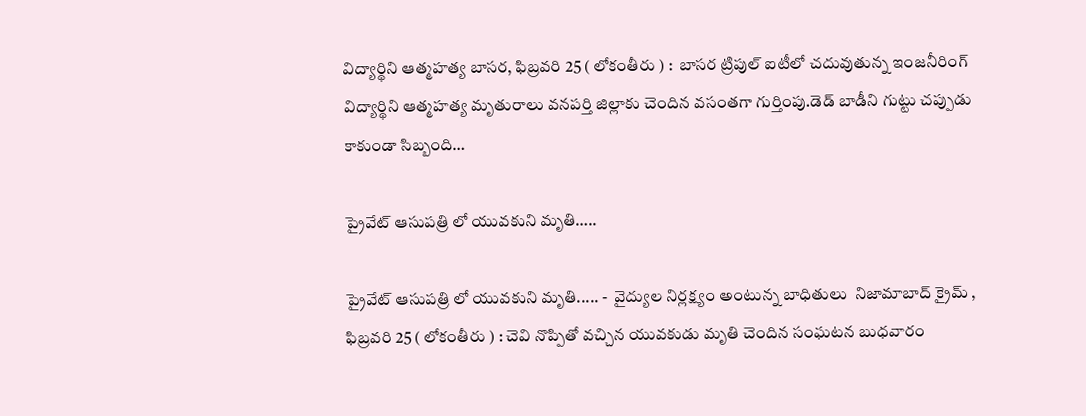విద్యార్థిని ఆత్మహత్య బాసర, ఫిబ్రవరి 25 ( లోకంతీరు ) :  బాసర ట్రిపుల్ ఐటీలో చదువుతున్న ఇంజనీరింగ్ విద్యార్థిని ఆత్మహత్య మృతురాలు వనపర్తి జిల్లాకు చెందిన వసంతగా గుర్తింపు.డెడ్ బాడీని గుట్టు చప్పుడు కాకుండా సిబ్బంది…

ప్రైవేట్ ఆసుపత్రి లో యువకుని మృతి…..

ప్రైవేట్ ఆసుపత్రి లో యువకుని మృతి..... -  వైద్యుల నిర్లక్ష్యం అంటున్న బాధితులు  నిజామాబాద్ క్రైమ్ , ఫిబ్రవరి 25 ( లోకంతీరు ) : చెవి నొప్పితో వచ్చిన యువకుడు మృతి చెందిన సంఘటన బుధవారం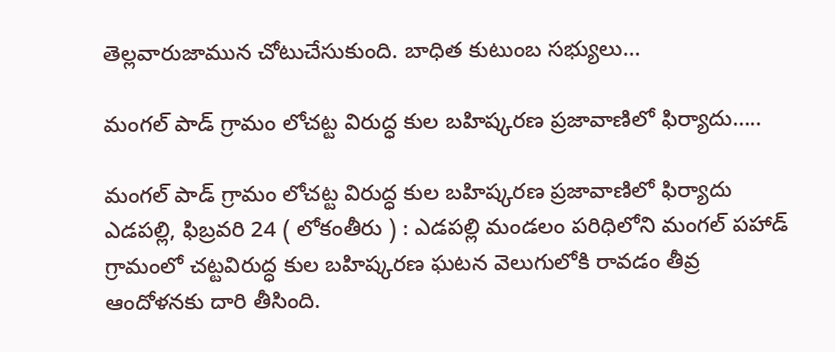తెల్లవారుజామున చోటుచేసుకుంది. బాధిత కుటుంబ సభ్యులు…

మంగల్ పాడ్ గ్రామం లోచట్ట విరుద్ధ కుల బహిష్కరణ ప్రజావాణిలో ఫిర్యాదు…..

మంగల్ పాడ్ గ్రామం లోచట్ట విరుద్ధ కుల బహిష్కరణ ప్రజావాణిలో ఫిర్యాదు  ఎడపల్లి, ఫిబ్రవరి 24 ( లోకంతీరు ) : ఎడపల్లి మండలం పరిధిలోని మంగల్ పహాడ్ గ్రామంలో చట్టవిరుద్ధ కుల బహిష్కరణ ఘటన వెలుగులోకి రావడం తీవ్ర ఆందోళనకు దారి తీసింది.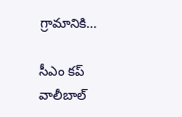గ్రామానికి…

సీఎం కప్ వాలీబాల్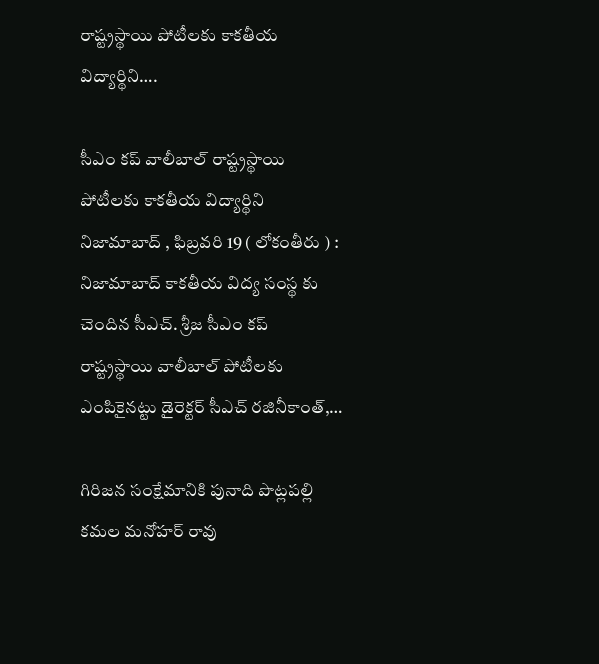రాష్ట్రస్థాయి పోటీలకు కాకతీయ విద్యార్థిని….

సీఎం కప్ వాలీబాల్ రాష్ట్రస్థాయి పోటీలకు కాకతీయ విద్యార్థిని నిజామాబాద్ , ఫిబ్రవరి 19 ( లోకంతీరు ) : నిజామాబాద్ కాకతీయ విద్య సంస్థ కు చెందిన సీఎచ్. శ్రీజ సీఎం కప్ రాష్ట్రస్థాయి వాలీబాల్ పోటీలకు ఎంపికైనట్టు డైరెక్టర్ సీఎచ్ రజినీకాంత్,…

గిరిజన సంక్షేమానికి పునాది పొట్లపల్లి కమల మనోహర్ రావు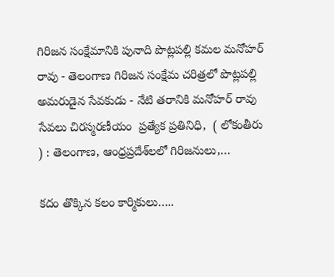గిరిజన సంక్షేమానికి పునాది పొట్లపల్లి కమల మనోహర్ రావు - తెలంగాణ గిరిజన సంక్షేమ చరిత్రలో పొట్లపల్లి అమరుడైన సేవకుడు - నేటి తరానికి మనోహర్ రావు సేవలు చిరస్మరణీయం  ప్రత్యేక ప్రతినిధి,  ( లోకంతీరు ) : తెలంగాణ, ఆంధ్రప్రదేశ్‌లలో గిరిజనులు,…

కదం తొక్కిన కలం కార్మికులు…..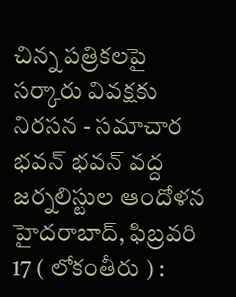చిన్న పత్రికలపై సర్కారు వివక్షకు నిరసన - సమాచార భవన్ భవన్ వద్ద జర్నలిస్టుల ఆందోళన హైదరాబాద్, ఫిబ్రవరి 17 ( లోకంతీరు ) :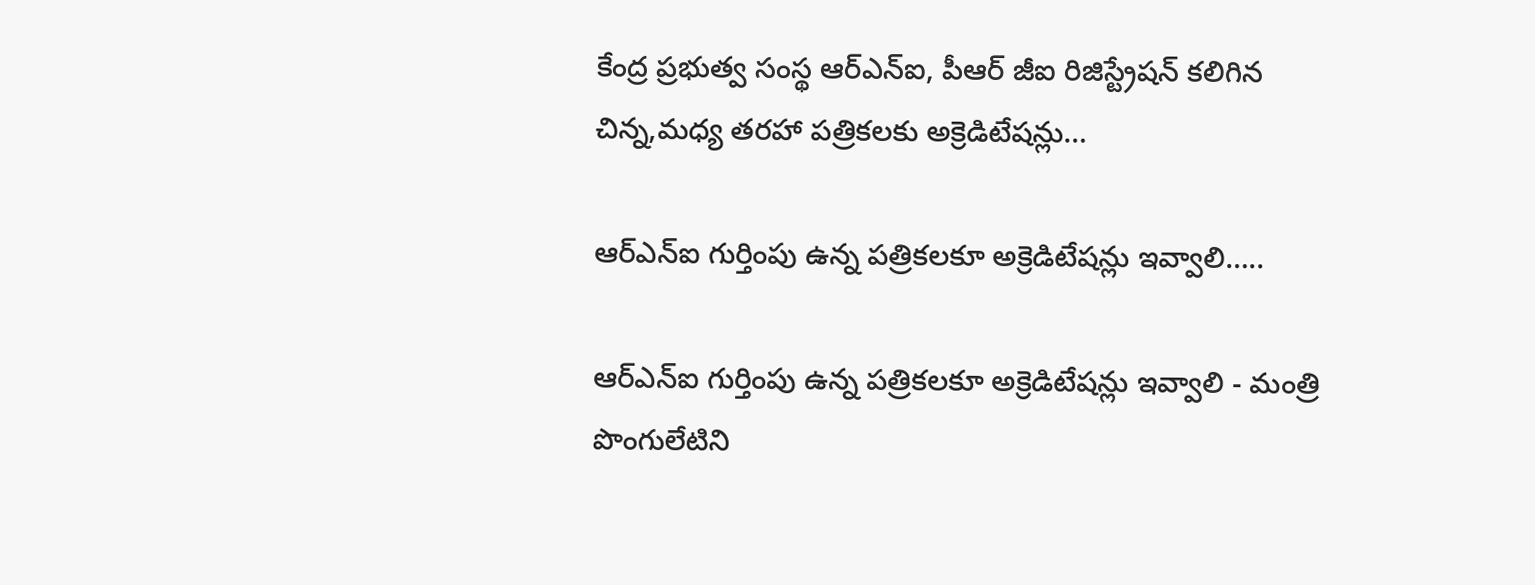కేంద్ర ప్రభుత్వ సంస్థ ఆర్ఎన్ఐ, పీఆర్ జీఐ రిజిస్ట్రేషన్ కలిగిన చిన్న,మధ్య తరహా పత్రికలకు అక్రెడిటేషన్లు…

ఆర్ఎన్ఐ గుర్తింపు ఉన్న పత్రికలకూ అక్రెడిటేషన్లు ఇవ్వాలి…..

ఆర్ఎన్ఐ గుర్తింపు ఉన్న పత్రికలకూ అక్రెడిటేషన్లు ఇవ్వాలి - మంత్రి పొంగులేటిని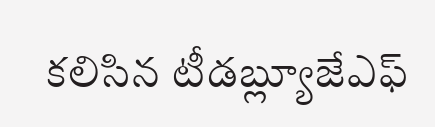కలిసిన టీడబ్ల్యూజేఎఫ్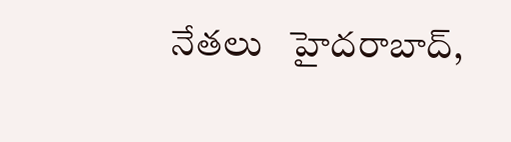నేతలు   హైదరాబాద్,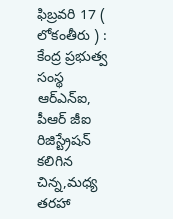ఫిబ్రవరి 17 ( లోకంతీరు ) : కేంద్ర ప్రభుత్వ సంస్థ ఆర్ఎన్ఐ, పీఆర్ జీఐ రిజిస్ట్రేషన్ కలిగిన చిన్న,మధ్య తరహా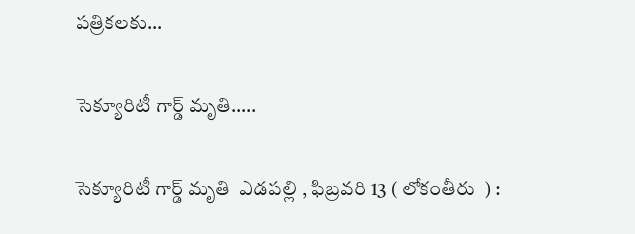పత్రికలకు…

సెక్యూరిటీ గార్డ్ మృతి…..

సెక్యూరిటీ గార్డ్ మృతి  ఎడపల్లి , ఫిబ్రవరి 13 ( లోకంతీరు  ) :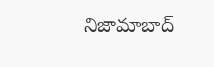నిజామాబాద్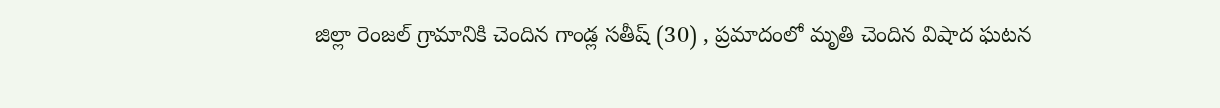జిల్లా రెంజల్ గ్రామానికి చెందిన గాండ్ల సతీష్ (30) , ప్రమాదంలో మృతి చెందిన విషాద ఘటన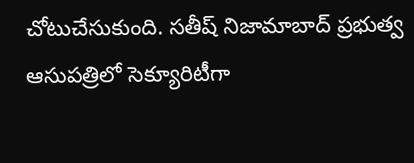చోటుచేసుకుంది. సతీష్ నిజామాబాద్ ప్రభుత్వ ఆసుపత్రిలో సెక్యూరిటీగా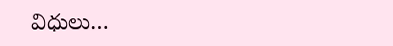విధులు…